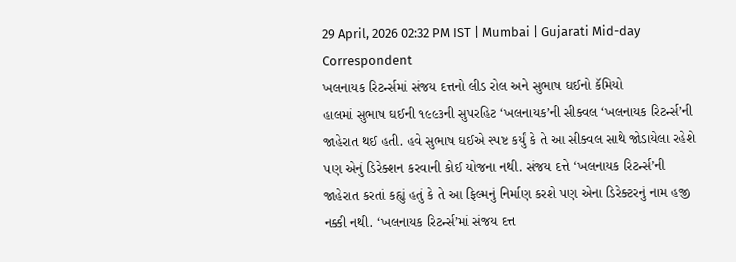29 April, 2026 02:32 PM IST | Mumbai | Gujarati Mid-day Correspondent
ખલનાયક રિટર્ન્સમાં સંજય દત્તનો લીડ રોલ અને સુભાષ ઘઈનો કૅમિયો
હાલમાં સુભાષ ઘઈની ૧૯૯૩ની સુપરહિટ ‘ખલનાયક’ની સીક્વલ ‘ખલનાયક રિટર્ન્સ’ની જાહેરાત થઈ હતી. હવે સુભાષ ઘઈએ સ્પષ્ટ કર્યું કે તે આ સીક્વલ સાથે જોડાયેલા રહેશે પણ એનું ડિરેક્શન કરવાની કોઈ યોજના નથી. સંજય દત્તે ‘ખલનાયક રિટર્ન્સ’ની જાહેરાત કરતાં કહ્યું હતું કે તે આ ફિલ્મનું નિર્માણ કરશે પણ એના ડિરેક્ટરનું નામ હજી નક્કી નથી. ‘ખલનાયક રિટર્ન્સ’માં સંજય દત્ત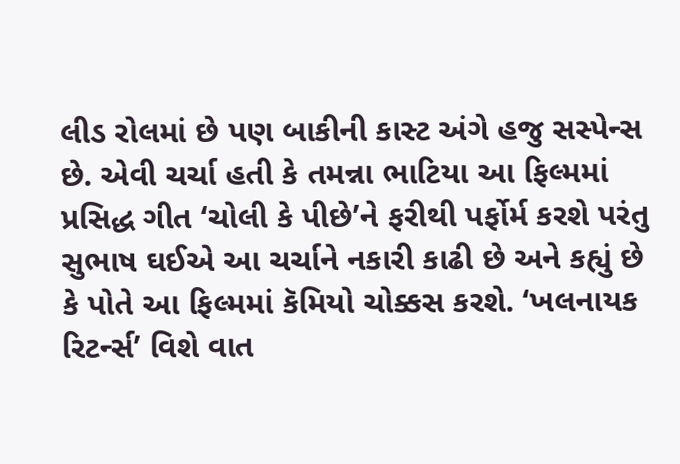લીડ રોલમાં છે પણ બાકીની કાસ્ટ અંગે હજુ સસ્પેન્સ છે. એવી ચર્ચા હતી કે તમન્ના ભાટિયા આ ફિલ્મમાં પ્રસિદ્ધ ગીત ‘ચોલી કે પીછે’ને ફરીથી પર્ફોર્મ કરશે પરંતુ સુભાષ ઘઈએ આ ચર્ચાને નકારી કાઢી છે અને કહ્યું છે કે પોતે આ ફિલ્મમાં કૅમિયો ચોક્કસ કરશે. ‘ખલનાયક રિટર્ન્સ’ વિશે વાત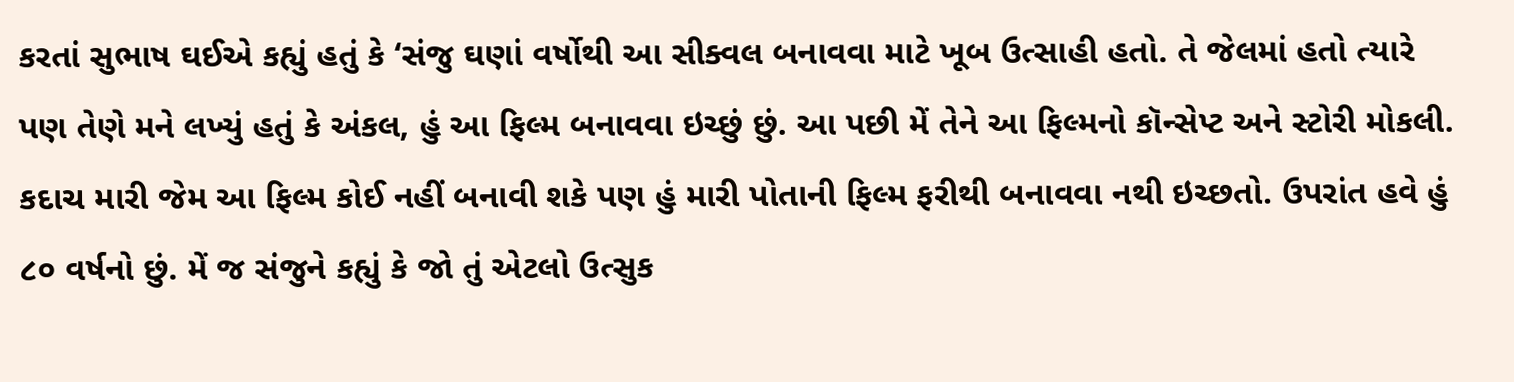કરતાં સુભાષ ઘઈએ કહ્યું હતું કે ‘સંજુ ઘણાં વર્ષોથી આ સીક્વલ બનાવવા માટે ખૂબ ઉત્સાહી હતો. તે જેલમાં હતો ત્યારે પણ તેણે મને લખ્યું હતું કે અંકલ, હું આ ફિલ્મ બનાવવા ઇચ્છું છું. આ પછી મેં તેને આ ફિલ્મનો કૉન્સેપ્ટ અને સ્ટોરી મોકલી. કદાચ મારી જેમ આ ફિલ્મ કોઈ નહીં બનાવી શકે પણ હું મારી પોતાની ફિલ્મ ફરીથી બનાવવા નથી ઇચ્છતો. ઉપરાંત હવે હું ૮૦ વર્ષનો છું. મેં જ સંજુને કહ્યું કે જો તું એટલો ઉત્સુક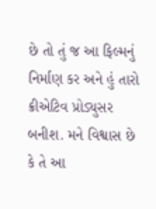છે તો તું જ આ ફિલ્મનું નિર્માણ કર અને હું તારો ક્રીએટિવ પ્રોડ્યુસર બનીશ. મને વિશ્વાસ છે કે તે આ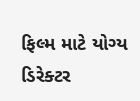ફિલ્મ માટે યોગ્ય ડિરેક્ટર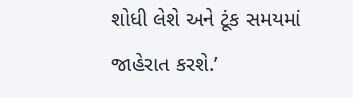શોધી લેશે અને ટૂંક સમયમાં જાહેરાત કરશે.’